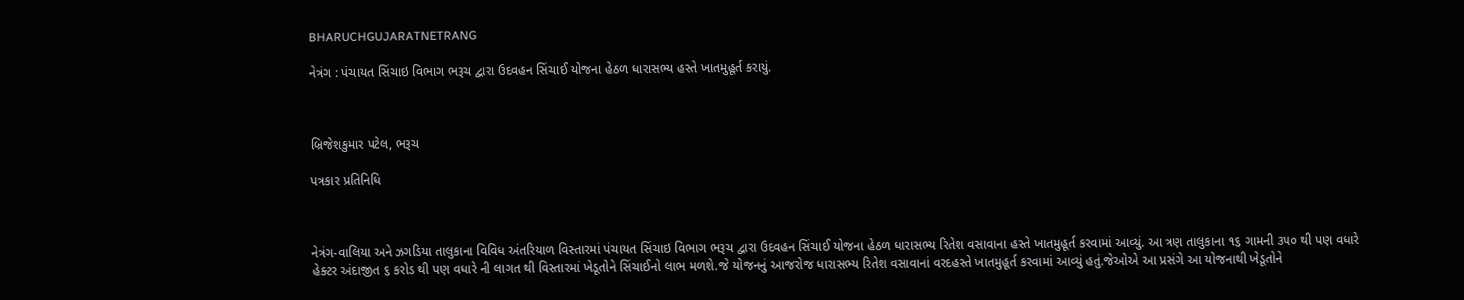BHARUCHGUJARATNETRANG

નેત્રંગ : પંચાયત સિંચાઇ વિભાગ ભરૂચ દ્વારા ઉદવહન સિંચાઈ યોજના હેઠળ ધારાસભ્ય હસ્તે ખાતમુહૂર્ત કરાયું.



બ્રિજેશકુમાર પટેલ, ભરૂચ

પત્રકાર પ્રતિનિધિ



નેત્રંગ-વાલિયા અને ઝગડિયા તાલુકાના વિવિધ અંતરિયાળ વિસ્તારમાં પંચાયત સિંચાઇ વિભાગ ભરૂચ દ્વારા ઉદવહન સિંચાઈ યોજના હેઠળ ધારાસભ્ય રિતેશ વસાવાના હસ્તે ખાતમુહૂર્ત કરવામાં આવ્યું. આ ત્રણ તાલુકાના ૧૬ ગામની ૩૫૦ થી પણ વધારે હેક્ટર અંદાજીત ૬ કરોડ થી પણ વધારે ની લાગત થી વિસ્તારમાં ખેડૂતોને સિંચાઈનો લાભ મળશે.જે યોજનનું આજરોજ ધારાસભ્ય રિતેશ વસાવાનાં વરદહસ્તે ખાતમુહૂર્ત કરવામાં આવ્યું હતું.જેઓએ આ પ્રસંગે આ યોજનાથી ખેડૂતોને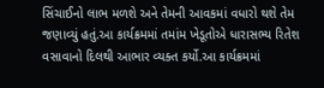સિંચાઈનો લાભ મળશે અને તેમની આવકમાં વધારો થશે તેમ જણાવ્યું હતું.આ કાર્યક્રમમાં તમાંમ ખેડૂતોએ ધારાસભ્ય રિતેશ વસાવાનો દિલથી આભાર વ્યક્ત કર્યો.આ કાર્યક્રમમાં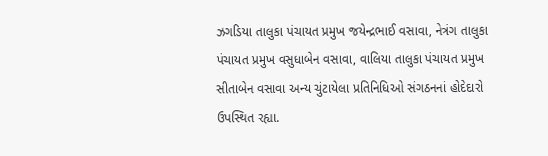ઝગડિયા તાલુકા પંચાયત પ્રમુખ જયેન્દ્રભાઈ વસાવા, નેત્રંગ તાલુકા પંચાયત પ્રમુખ વસુધાબેન વસાવા, વાલિયા તાલુકા પંચાયત પ્રમુખ સીતાબેન વસાવા અન્ય ચુંટાયેલા પ્રતિનિધિઓ સંગઠનનાં હોદેદારો ઉપસ્થિત રહ્યા.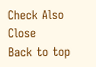Check Also
Close
Back to top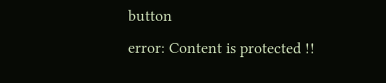button
error: Content is protected !!